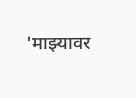'माझ्यावर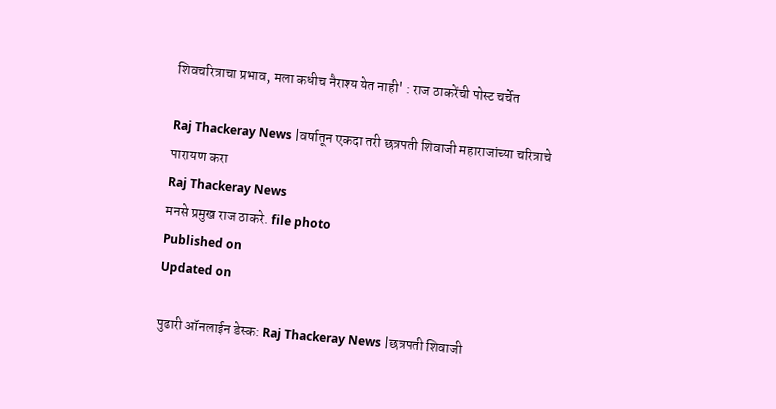शिवचरित्राचा प्रभाव, मला कधीच नैराश्य येत नाही' : राज ठाकरेंची पोस्ट चर्चेत

Raj Thackeray News |वर्षातून एकदा तरी छत्रपती शिवाजी महाराजांच्या चरित्राचे पारायण करा
Raj Thackeray News
मनसे प्रमुख राज ठाकरे. file photo
Published on
Updated on

पुढारी ऑनलाईन डेस्क: Raj Thackeray News |छत्रपती शिवाजी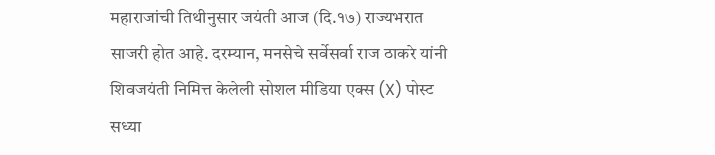महाराजांची तिथीनुसार जयंती आज (दि.१७) राज्यभरात साजरी होत आहे. दरम्यान, मनसेचे सर्वेसर्वा राज ठाकरे यांनी शिवजयंती निमित्त केलेली सोशल मीडिया एक्स (X) पोस्ट सध्या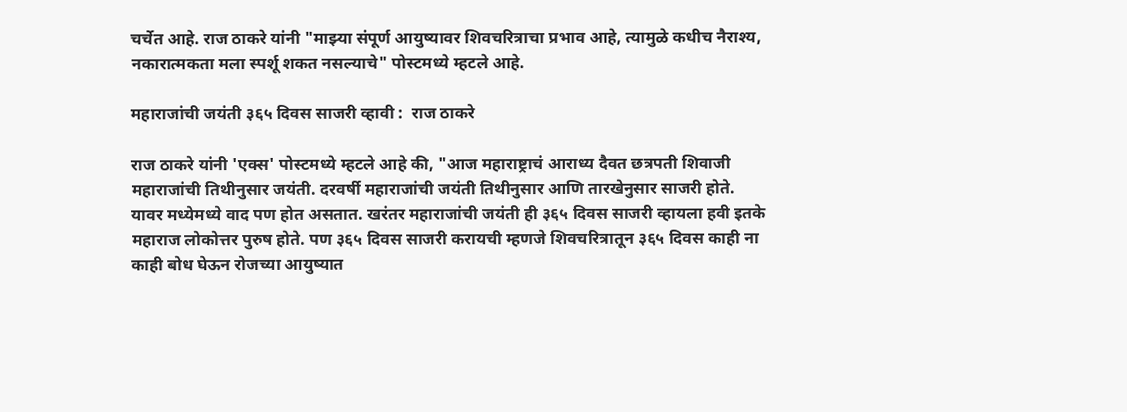चर्चेत आहे. राज ठाकरे यांनी "माझ्या संपूर्ण आयुष्यावर शिवचरित्राचा प्रभाव आहे, त्यामुळे कधीच नैराश्य, नकारात्मकता मला स्पर्शू शकत नसल्याचे" पोस्टमध्ये म्हटले आहे.

महाराजांची जयंती ३६५ दिवस साजरी व्हावी :  राज ठाकरे

राज ठाकरे यांनी 'एक्स' पोस्टमध्ये म्हटले आहे की, "आज महाराष्ट्राचं आराध्य दैवत छत्रपती शिवाजी महाराजांची तिथीनुसार जयंती. दरवर्षी महाराजांची जयंती तिथीनुसार आणि तारखेनुसार साजरी होते. यावर मध्येमध्ये वाद पण होत असतात. खरंतर महाराजांची जयंती ही ३६५ दिवस साजरी व्हायला हवी इतके महाराज लोकोत्तर पुरुष होते. पण ३६५ दिवस साजरी करायची म्हणजे शिवचरित्रातून ३६५ दिवस काही ना काही बोध घेऊन रोजच्या आयुष्यात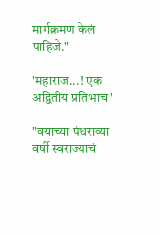मार्गक्रमण केलं पाहिजे."

'महाराज...! एक अद्वितीय प्रतिभाच'

"वयाच्या पंधराव्या वर्षी स्वराज्याचं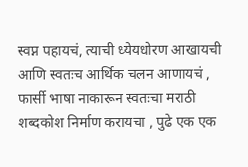स्वप्न पहायचं, त्याची ध्येयधोरण आखायची आणि स्वतःच आर्थिक चलन आणायचं , फार्सी भाषा नाकारून स्वतःचा मराठी शब्दकोश निर्माण करायचा , पुढे एक एक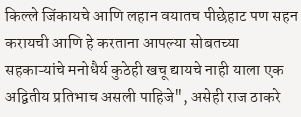किल्ले जिंकायचे आणि लहान वयातच पीछेहाट पण सहन करायची आणि हे करताना आपल्या सोबतच्या सहकाऱ्यांचे मनोधैर्य कुठेही खचू द्यायचे नाही याला एक अद्वितीय प्रतिभाच असली पाहिजे", असेही राज ठाकरे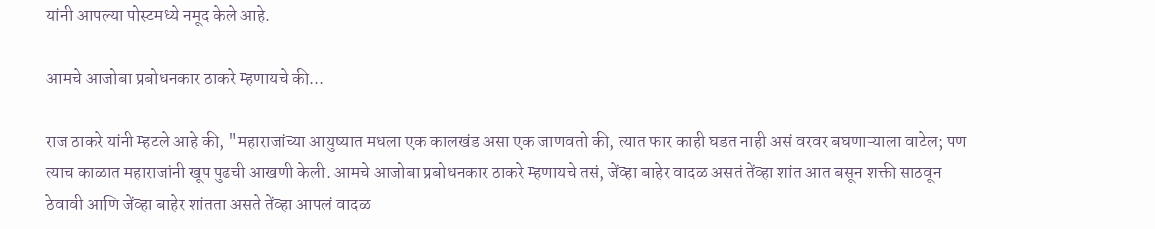यांनी आपल्‍या पोस्‍टमध्‍ये नमूद केले आहे.

आमचे आजोबा प्रबोधनकार ठाकरे म्हणायचे की...

राज ठाकरे यांनी म्हटले आहे की, "महाराजांच्या आयुष्यात मधला एक कालखंड असा एक जाणवतो की, त्यात फार काही घडत नाही असं वरवर बघणाऱ्याला वाटेल; पण त्याच काळात महाराजांनी खूप पुढची आखणी केली. आमचे आजोबा प्रबोधनकार ठाकरे म्हणायचे तसं, जेंव्हा बाहेर वादळ असतं तेंव्हा शांत आत बसून शक्ती साठवून ठेवावी आणि जेंव्हा बाहेर शांतता असते तेंव्हा आपलं वादळ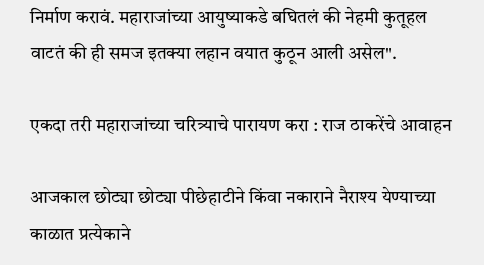निर्माण करावं. महाराजांच्या आयुष्याकडे बघितलं की नेहमी कुतूहल वाटतं की ही समज इतक्या लहान वयात कुठून आली असेल".

एकदा तरी महाराजांच्या चरित्र्याचे पारायण करा : राज ठाकरेंचे आवाहन

आजकाल छोट्या छोट्या पीछेहाटीने किंवा नकाराने नैराश्य येण्याच्या काळात प्रत्येकाने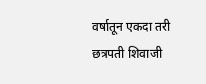वर्षातून एकदा तरी छत्रपती शिवाजी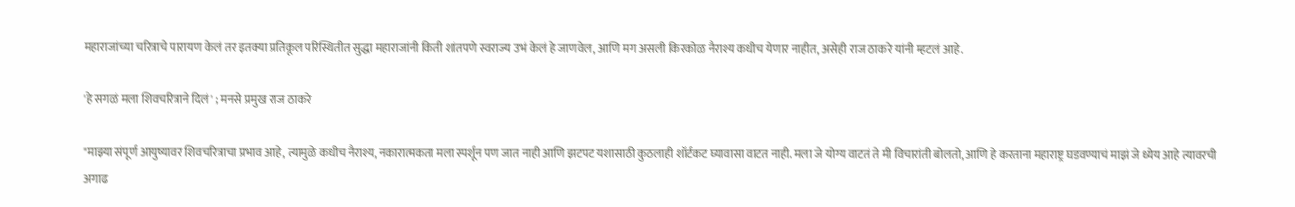महाराजांच्या चरित्राचे पारायण केलं तर इतक्या प्रतिकूल परिस्थितीत सुद्धा महाराजांनी किती शांतपणे स्वराज्य उभं केलं हे जाणवेल, आणि मग असली किरकोळ नैराश्य कधीच येणार नाहीत, असेही राज ठाकरे यांनी म्‍हटलं आहे.

'हे सगळं मला शिवचरित्राने दिलं' ; मनसे प्रमुख राज ठाकरे

"माझ्या संपूर्ण आयुष्यावर शिवचरित्राचा प्रभाव आहे, त्यामुळे कधीच नैराश्य, नकारात्मकता मला स्पर्शून पण जात नाही आणि झटपट यशासाठी कुठलाही शॉर्टकट घ्यावासा वाटत नाही. मला जे योग्य वाटतं ते मी विचारांती बोलतो, आणि हे करताना महाराष्ट्र घडवण्याचं माझं जे ध्येय आहे त्यावरची अगाढ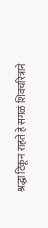श्रद्धा टिकून राहते हे सगळं शिवचरित्राने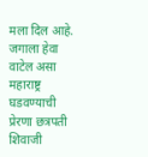मला दिल आहे. जगाला हेवा वाटेल असा महाराष्ट्र घडवण्याची प्रेरणा छत्रपती शिवाजी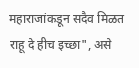महाराजांकडून सदैव मिळत राहू दे हीच इच्छा", असे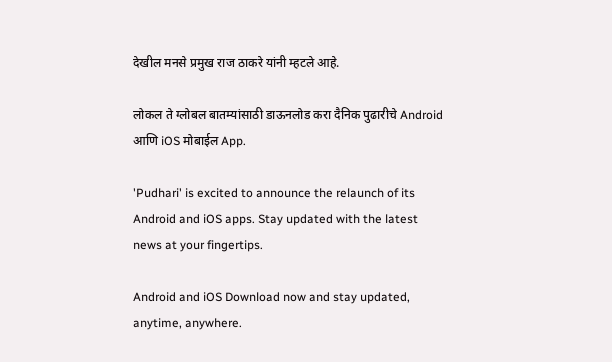देखील मनसे प्रमुख राज ठाकरे यांनी म्हटले आहे.

लोकल ते ग्लोबल बातम्यांसाठी डाऊनलोड करा दैनिक पुढारीचे Android आणि iOS मोबाईल App.

'Pudhari' is excited to announce the relaunch of its Android and iOS apps. Stay updated with the latest news at your fingertips.

Android and iOS Download now and stay updated, anytime, anywhere.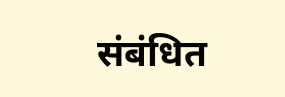संबंधित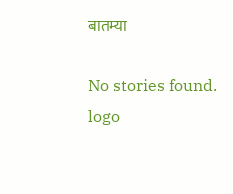बातम्या

No stories found.
logo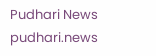Pudhari News
pudhari.news